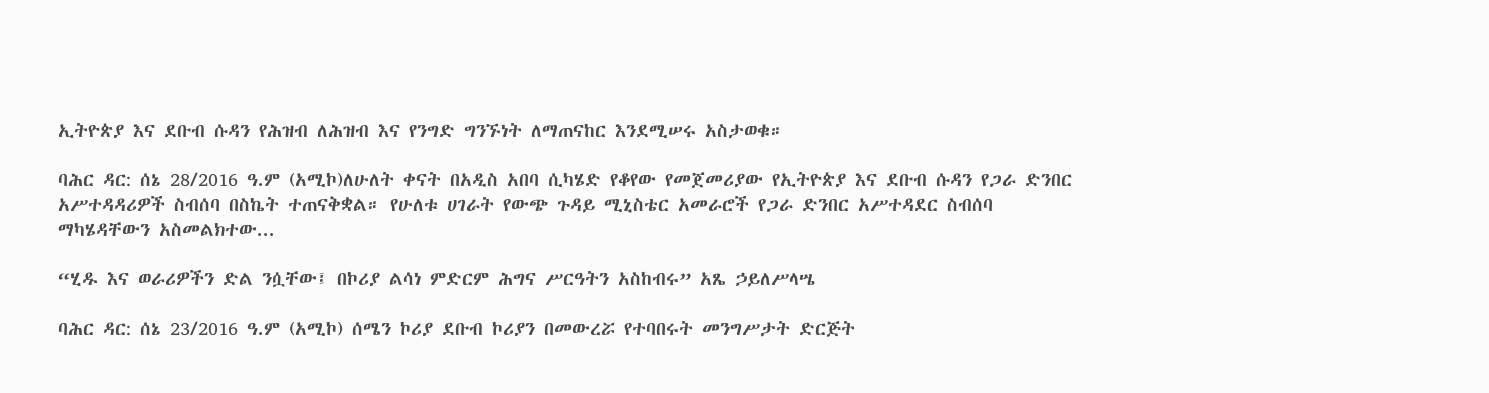ኢትዮጵያ እና ደቡብ ሱዳን የሕዝብ ለሕዝብ እና የንግድ ግንኙነት ለማጠናከር እንደሚሠሩ አስታወቁ።

ባሕር ዳር: ሰኔ 28/2016 ዓ.ም (አሚኮ)ለሁለት ቀናት በአዲስ አበባ ሲካሄድ የቆየው የመጀመሪያው የኢትዮጵያ እና ደቡብ ሱዳን የጋራ ድንበር አሥተዳዳሪዎች ስብሰባ በስኬት ተጠናቅቋል። የሁለቱ ሀገራት የውጭ ጉዳይ ሚኒስቴር አመራሮች የጋራ ድንበር አሥተዳደር ስብሰባ ማካሄዳቸውን አስመልክተው...

“ሂዱ እና ወራሪዎችን ድል ንሷቸው፤ በኮሪያ ልሳነ ምድርም ሕግና ሥርዓትን አስከብሩ” አጼ ኃይለሥላሤ

ባሕር ዳር: ሰኔ 23/2016 ዓ.ም (አሚኮ) ሰሜን ኮሪያ ደቡብ ኮሪያን በመውረሯ የተባበሩት መንግሥታት ድርጅት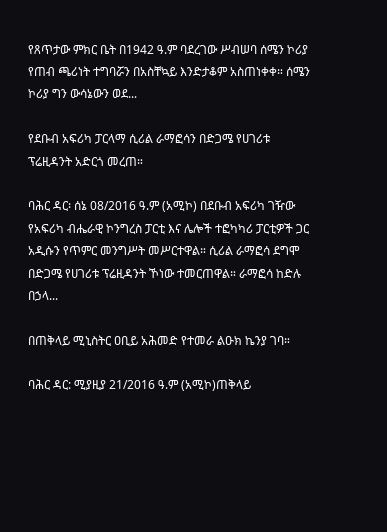የጸጥታው ምክር ቤት በ1942 ዓ.ም ባደረገው ሥብሠባ ሰሜን ኮሪያ የጠብ ጫሪነት ተግባሯን በአስቸኳይ እንድታቆም አስጠነቀቀ። ሰሜን ኮሪያ ግን ውሳኔውን ወደ...

የደቡብ አፍሪካ ፓርላማ ሲሪል ራማፎሳን በድጋሜ የሀገሪቱ ፕሬዚዳንት አድርጎ መረጠ።

ባሕር ዳር፡ ሰኔ 08/2016 ዓ.ም (አሚኮ) በደቡብ አፍሪካ ገዥው የአፍሪካ ብሔራዊ ኮንግረስ ፓርቲ እና ሌሎች ተፎካካሪ ፓርቲዎች ጋር አዲሱን የጥምር መንግሥት መሥርተዋል። ሲሪል ራማፎሳ ደግሞ በድጋሜ የሀገሪቱ ፕሬዚዳንት ኾነው ተመርጠዋል። ራማፎሳ ከድሉ በኃላ...

በጠቅላይ ሚኒስትር ዐቢይ አሕመድ የተመራ ልዑክ ኬንያ ገባ።

ባሕር ዳር: ሚያዚያ 21/2016 ዓ.ም (አሚኮ)ጠቅላይ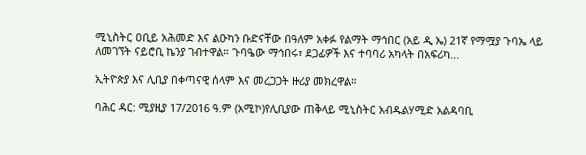ሚኒስትር ዐቢይ አሕመድ እና ልዑካን ቡድናቸው በዓለም አቀፉ የልማት ማኅበር (አይ ዲ ኤ) 21ኛ የማሟያ ጉባኤ ላይ ለመገኘት ናይሮቢ ኬንያ ገብተዋል። ጉባዔው ማኅበሩ፣ ደጋፊዎች እና ተባባሪ አካላት በአፍሪካ...

ኢትዮጵያ እና ሊቢያ በቀጣናዊ ሰላም እና መረጋጋት ዙሪያ መክረዋል።

ባሕር ዳር: ሚያዚያ 17/2016 ዓ.ም (አሚኮ)የሊቢያው ጠቅላይ ሚኒስትር አብዱልሃሚድ አልዳባቢ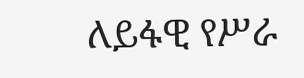ለይፋዊ የሥራ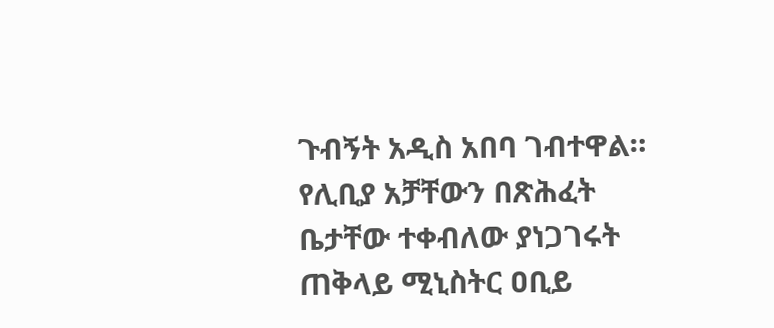ጉብኝት አዲስ አበባ ገብተዋል። የሊቢያ አቻቸውን በጽሕፈት ቤታቸው ተቀብለው ያነጋገሩት ጠቅላይ ሚኒስትር ዐቢይ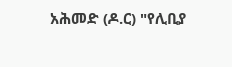አሕመድ (ዶ.ር) "የሊቢያ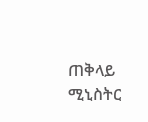ጠቅላይ ሚኒስትር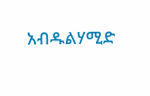አብዱልሃሚድ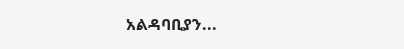አልዳባቢያን...